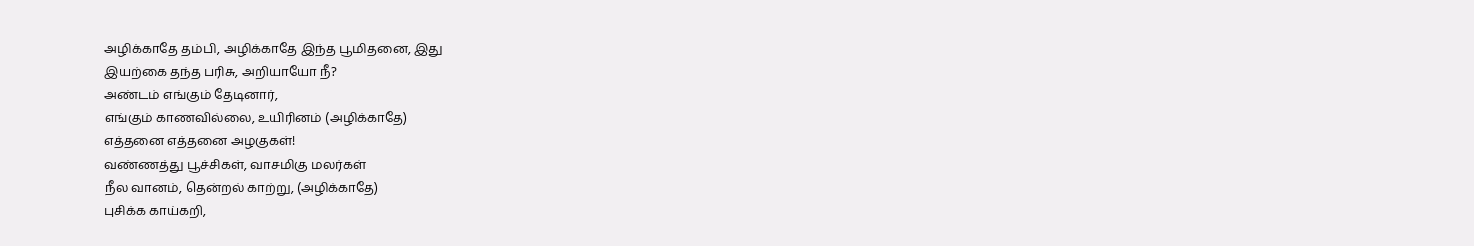அழிக்காதே தம்பி, அழிக்காதே இந்த பூமிதனை, இது
இயற்கை தந்த பரிசு, அறியாயோ நீ?
அண்டம் எங்கும் தேடினார்,
எங்கும் காணவில்லை, உயிரினம் (அழிக்காதே)
எத்தனை எத்தனை அழகுகள்!
வண்ணத்து பூச்சிகள், வாசமிகு மலர்கள்
நீல வானம், தென்றல் காற்று, (அழிக்காதே)
புசிக்க காய்கறி,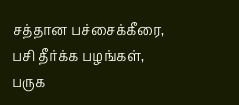சத்தான பச்சைக்கீரை,
பசி தீர்க்க பழங்கள், பருக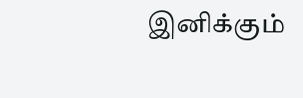இனிக்கும்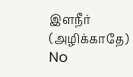இளநீர் (அழிக்காதே)
No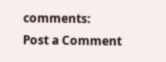comments:
Post a Comment